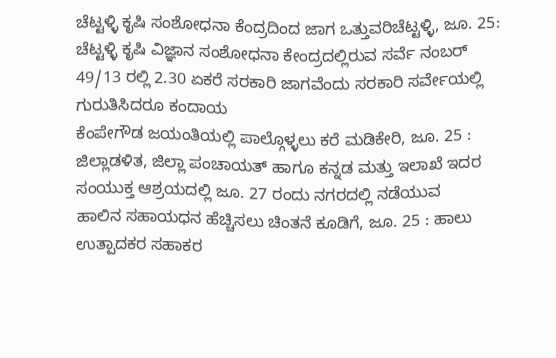ಚೆಟ್ಟಳ್ಳಿ ಕೃಷಿ ಸಂಶೋಧನಾ ಕೆಂದ್ರದಿಂದ ಜಾಗ ಒತ್ತುವರಿಚೆಟ್ಟಳ್ಳಿ, ಜೂ. 25: ಚೆಟ್ಟಳ್ಳಿ ಕೃಷಿ ವಿಜ್ಞಾನ ಸಂಶೋಧನಾ ಕೇಂದ್ರದಲ್ಲಿರುವ ಸರ್ವೆ ನಂಬರ್ 49/13 ರಲ್ಲಿ 2.30 ಏಕರೆ ಸರಕಾರಿ ಜಾಗವೆಂದು ಸರಕಾರಿ ಸರ್ವೇಯಲ್ಲಿ ಗುರುತಿಸಿದರೂ ಕಂದಾಯ
ಕೆಂಪೇಗೌಡ ಜಯಂತಿಯಲ್ಲಿ ಪಾಲ್ಗೊಳ್ಳಲು ಕರೆ ಮಡಿಕೇರಿ, ಜೂ. 25 : ಜಿಲ್ಲಾಡಳಿತ, ಜಿಲ್ಲಾ ಪಂಚಾಯತ್ ಹಾಗೂ ಕನ್ನಡ ಮತ್ತು ಇಲಾಖೆ ಇದರ ಸಂಯುಕ್ತ ಆಶ್ರಯದಲ್ಲಿ ಜೂ. 27 ರಂದು ನಗರದಲ್ಲಿ ನಡೆಯುವ
ಹಾಲಿನ ಸಹಾಯಧನ ಹೆಚ್ಚಿಸಲು ಚಿಂತನೆ ಕೂಡಿಗೆ, ಜೂ. 25 : ಹಾಲು ಉತ್ಪಾದಕರ ಸಹಾಕರ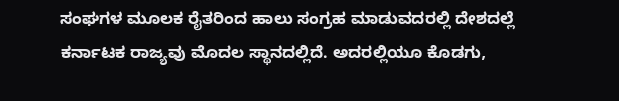ಸಂಘಗಳ ಮೂಲಕ ರೈತರಿಂದ ಹಾಲು ಸಂಗ್ರಹ ಮಾಡುವದರಲ್ಲಿ ದೇಶದಲ್ಲೆ ಕರ್ನಾಟಕ ರಾಜ್ಯವು ಮೊದಲ ಸ್ಥಾನದಲ್ಲಿದೆ. ಅದರಲ್ಲಿಯೂ ಕೊಡಗು,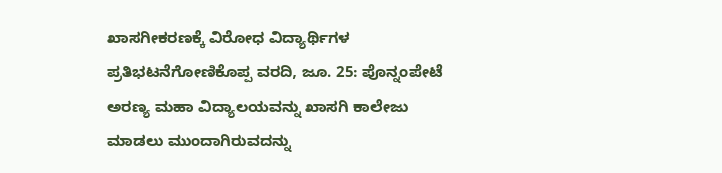ಖಾಸಗೀಕರಣಕ್ಕೆ ವಿರೋಧ ವಿದ್ಯಾರ್ಥಿಗಳ ಪ್ರತಿಭಟನೆಗೋಣಿಕೊಪ್ಪ ವರದಿ, ಜೂ. 25: ಪೊನ್ನಂಪೇಟೆ ಅರಣ್ಯ ಮಹಾ ವಿದ್ಯಾಲಯವನ್ನು ಖಾಸಗಿ ಕಾಲೇಜು ಮಾಡಲು ಮುಂದಾಗಿರುವದನ್ನು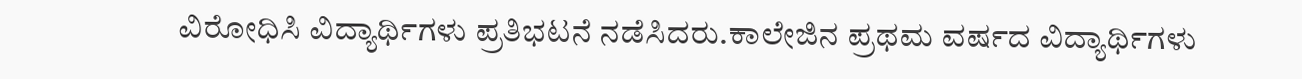ವಿರೋಧಿಸಿ ವಿದ್ಯಾರ್ಥಿಗಳು ಪ್ರತಿಭಟನೆ ನಡೆಸಿದರು.ಕಾಲೇಜಿನ ಪ್ರಥಮ ವರ್ಷದ ವಿದ್ಯಾರ್ಥಿಗಳು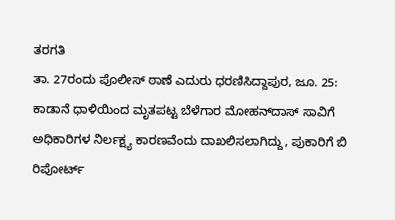ತರಗತಿ
ತಾ. 27ರಂದು ಪೊಲೀಸ್ ಠಾಣೆ ಎದುರು ಧರಣಿಸಿದ್ದಾಪುರ, ಜೂ. 25: ಕಾಡಾನೆ ಧಾಳಿಯಿಂದ ಮೃತಪಟ್ಟ ಬೆಳೆಗಾರ ಮೋಹನ್‍ದಾಸ್ ಸಾವಿಗೆ ಅಧಿಕಾರಿಗಳ ನಿರ್ಲಕ್ಷ್ಯ ಕಾರಣವೆಂದು ದಾಖಲಿಸಲಾಗಿದ್ದು, ಪುಕಾರಿಗೆ ಬಿ ರಿಪೋರ್ಟ್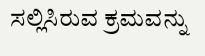ಸಲ್ಲಿಸಿರುವ ಕ್ರಮವನ್ನು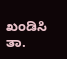ಖಂಡಿಸಿ ತಾ.